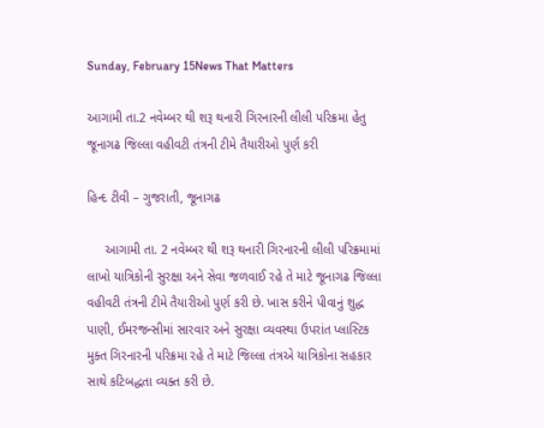Sunday, February 15News That Matters

આગામી તા.2 નવેમ્બર થી શરૂ થનારી ગિરનારની લીલી પરિક્રમા હેતુ જૂનાગઢ જિલ્લા વહીવટી તંત્રની ટીમે તૈયારીઓ પુર્ણ કરી

હિન્દ ટીવી – ગુજરાતી, જૂનાગઢ

     આગામી તા. 2 નવેમ્બર થી શરૂ થનારી ગિરનારની લીલી પરિક્રમામાં લાખો યાત્રિકોની સુરક્ષા અને સેવા જળવાઈ રહે તે માટે જૂનાગઢ જિલ્લા વહીવટી તંત્રની ટીમે તૈયારીઓ પુર્ણ કરી છે. ખાસ કરીને પીવાનું શુદ્ધ પાણી, ઈમરજન્સીમાં સારવાર અને સુરક્ષા વ્યવસ્થા ઉપરાંત પ્લાસ્ટિક મુક્ત ગિરનારની પરિક્રમા રહે તે માટે જિલ્લા તંત્રએ યાત્રિકોના સહકાર સાથે કટિબદ્ધતા વ્યક્ત કરી છે.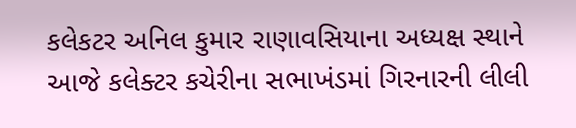કલેકટર અનિલ કુમાર રાણાવસિયાના અધ્યક્ષ સ્થાને આજે કલેક્ટર કચેરીના સભાખંડમાં ગિરનારની લીલી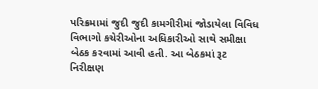પરિક્રમામાં જુદી જુદી કામગીરીમાં જોડાયેલા વિવિધ વિભાગો કચેરીઓના અધિકારીઓ સાથે સમીક્ષા બેઠક કરવામાં આવી હતી. આ બેઠકમાં રૂટ નિરીક્ષણ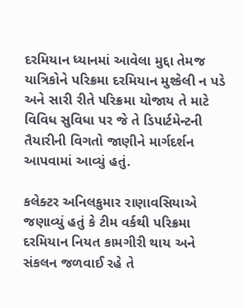દરમિયાન ધ્યાનમાં આવેલા મુદ્દા તેમજ યાત્રિકોને પરિક્રમા દરમિયાન મુશ્કેલી ન પડે અને સારી રીતે પરિક્રમા યોજાય તે માટે વિવિધ સુવિધા પર જે તે ડિપાર્ટમેન્ટની તૈયારીની વિગતો જાણીને માર્ગદર્શન આપવામાં આવ્યું હતું.

કલેક્ટર અનિલકુમાર રાણાવસિયાએ જણાવ્યું હતું કે ટીમ વર્કથી પરિક્રમા દરમિયાન નિયત કામગીરી થાય અને સંકલન જળવાઈ રહે તે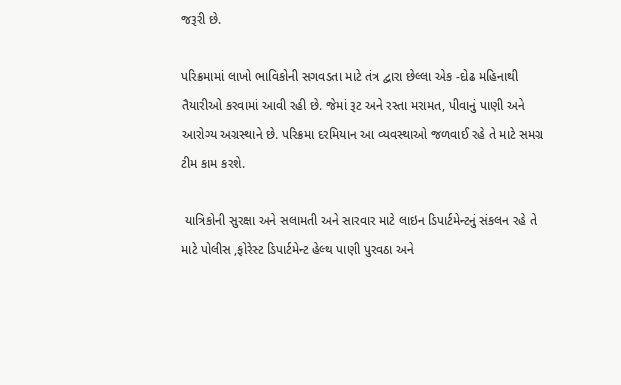જરૂરી છે.

પરિક્રમામાં લાખો ભાવિકોની સગવડતા માટે તંત્ર દ્વારા છેલ્લા એક -દોઢ મહિનાથી તૈયારીઓ કરવામાં આવી રહી છે. જેમાં રૂટ અને રસ્તા મરામત, પીવાનું પાણી અને આરોગ્ય અગ્રસ્થાને છે. પરિક્રમા દરમિયાન આ વ્યવસ્થાઓ જળવાઈ રહે તે માટે સમગ્ર ટીમ કામ કરશે.

 યાત્રિકોની સુરક્ષા અને સલામતી અને સારવાર માટે લાઇન ડિપાર્ટમેન્ટનું સંકલન રહે તે માટે પોલીસ ,ફોરેસ્ટ ડિપાર્ટમેન્ટ હેલ્થ પાણી પુરવઠા અને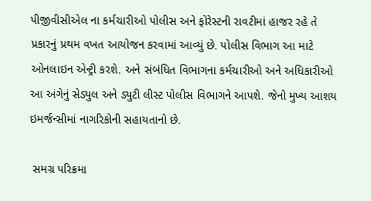પીજીવીસીએલ ના કર્મચારીઓ પોલીસ અને ફોરેસ્ટની રાવટીમાં હાજર રહે તે પ્રકારનું પ્રથમ વખત આયોજન કરવામાં આવ્યું છે. પોલીસ વિભાગ આ માટે ઓનલાઇન એન્ટ્રી કરશે. અને સંબંધિત વિભાગના કર્મચારીઓ અને અધિકારીઓ આ અંગેનું સેડ્યુલ અને ડ્યુટી લીસ્ટ પોલીસ વિભાગને આપશે. જેનો મુખ્ય આશય ઇમર્જન્સીમાં નાગરિકોની સહાયતાનો છે.

 સમગ્ર પરિક્રમા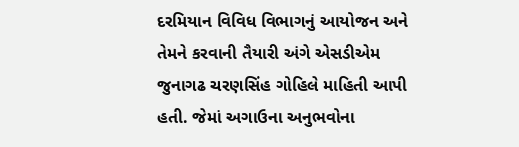દરમિયાન વિવિધ વિભાગનું આયોજન અને તેમને કરવાની તૈયારી અંગે એસડીએમ જુનાગઢ ચરણસિંહ ગોહિલે માહિતી આપી હતી. જેમાં અગાઉના અનુભવોના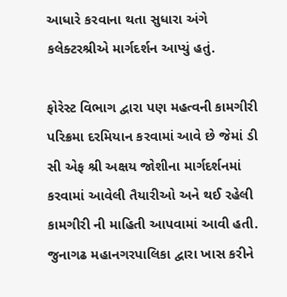આધારે કરવાના થતા સુધારા અંગે કલેક્ટરશ્રીએ માર્ગદર્શન આપ્યું હતું.

ફોરેસ્ટ વિભાગ દ્વારા પણ મહત્વની કામગીરી પરિક્રમા દરમિયાન કરવામાં આવે છે જેમાં ડી સી એફ શ્રી અક્ષય જોશીના માર્ગદર્શનમાં કરવામાં આવેલી તૈયારીઓ અને થઈ રહેલી કામગીરી ની માહિતી આપવામાં આવી હતી. જુનાગઢ મહાનગરપાલિકા દ્વારા ખાસ કરીને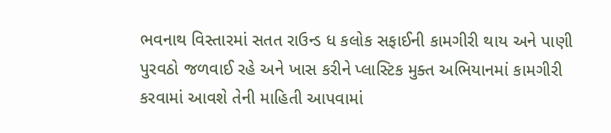ભવનાથ વિસ્તારમાં સતત રાઉન્ડ ધ કલોક સફાઈની કામગીરી થાય અને પાણી પુરવઠો જળવાઈ રહે અને ખાસ કરીને પ્લાસ્ટિક મુક્ત અભિયાનમાં કામગીરી કરવામાં આવશે તેની માહિતી આપવામાં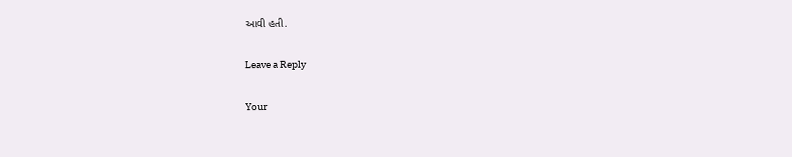આવી હતી.

Leave a Reply

Your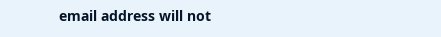email address will not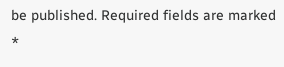be published. Required fields are marked *